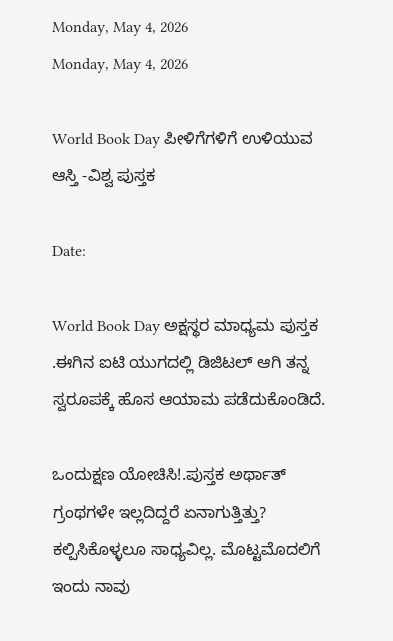Monday, May 4, 2026
Monday, May 4, 2026

World Book Day ಪೀಳಿಗೆಗಳಿಗೆ ಉಳಿಯುವ ಆಸ್ತಿ -ವಿಶ್ವ ಪುಸ್ತಕ

Date:

World Book Day ಅಕ್ಷಸ್ಥರ ಮಾಧ್ಯಮ ಪುಸ್ತಕ .ಈಗಿನ ಐಟಿ ಯುಗದಲ್ಲಿ ಡಿಜಿಟಲ್ ಆಗಿ ತನ್ನ ಸ್ವರೂಪಕ್ಕೆ ಹೊಸ ಆಯಾಮ ಪಡೆದುಕೊಂಡಿದೆ.

ಒಂದುಕ್ಷಣ ಯೋಚಿಸಿ!.ಪುಸ್ತಕ ಅರ್ಥಾತ್ ಗ್ರಂಥಗಳೇ ಇಲ್ಲದಿದ್ದರೆ ಏನಾಗುತ್ತಿತ್ತು? ಕಲ್ಪಿಸಿಕೊಳ್ಳಲೂ ಸಾಧ್ಯವಿಲ್ಲ. ಮೊಟ್ಟಮೊದಲಿಗೆ
ಇಂದು ನಾವು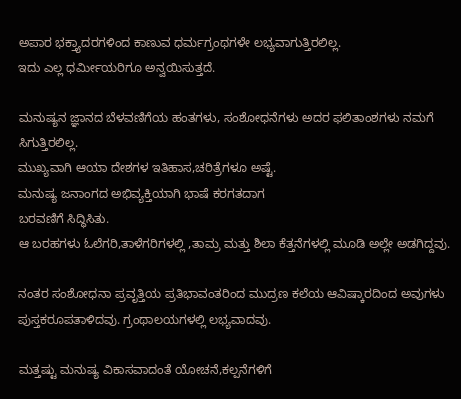ಅಪಾರ ‌ಭಕ್ತ್ಯಾದರಗಳಿಂದ ಕಾಣುವ ಧರ್ಮಗ್ರಂಥಗಳೇ ಲಭ್ಯವಾಗುತ್ತಿರಲಿಲ್ಲ.
ಇದು ಎಲ್ಲ ಧರ್ಮೀಯರಿಗೂ ಅನ್ವಯಿಸುತ್ತದೆ.

ಮನುಷ್ಯನ ಜ್ಞಾನದ ಬೆಳವಣಿಗೆಯ ಹಂತಗಳು, ಸಂಶೋಧನೆಗಳು ಅದರ ಫಲಿತಾಂಶಗಳು ನಮಗೆ ಸಿಗುತ್ತಿರಲಿಲ್ಲ.
ಮುಖ್ಯವಾಗಿ ಆಯಾ ದೇಶಗಳ ಇತಿಹಾಸ,ಚರಿತ್ರೆಗಳೂ ಅಷ್ಟೆ.
ಮನುಷ್ಯ ಜನಾಂಗದ ಅಭಿವ್ಯಕ್ತಿಯಾಗಿ ಭಾಷೆ ಕರಗತದಾಗ
ಬರವಣಿಗೆ ಸಿದ್ಧಿಸಿತು.
ಆ ಬರಹಗಳು‌ ಓಲೆಗರಿ,ತಾಳೆಗರಿಗಳಲ್ಲಿ ,ತಾಮ್ರ ಮತ್ತು ಶಿಲಾ ಕೆತ್ತನೆಗಳಲ್ಲಿ ಮೂಡಿ ಅಲ್ಲೇ ಅಡಗಿದ್ದವು.

ನಂತರ ಸಂಶೋಧನಾ ಪ್ರವೃತ್ತಿಯ ಪ್ರತಿಭಾವಂತರಿಂದ ಮುದ್ರಣ ಕಲೆಯ ಆವಿಷ್ಕಾರದಿಂದ ಅವುಗಳು ಪುಸ್ತಕರೂಪತಾಳಿದವು. ಗ್ರಂಥಾಲಯಗಳಲ್ಲಿ ಲಭ್ಯವಾದವು.

ಮತ್ತಷ್ಟು ಮನುಷ್ಯ ವಿಕಾಸವಾದಂತೆ ಯೋಚನೆ,ಕಲ್ಪನೆಗಳಿಗೆ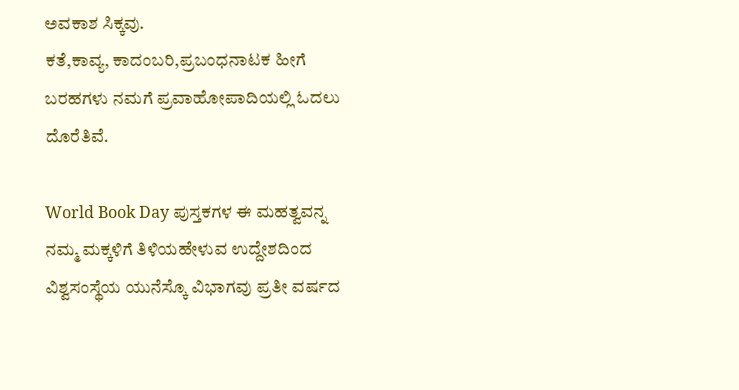ಅವಕಾಶ ಸಿಕ್ಕವು.
ಕತೆ,ಕಾವ್ಯ, ಕಾದಂಬರಿ,ಪ್ರಬಂಧನಾಟಕ ಹೀಗೆ ಬರಹಗಳು ನಮಗೆ ಪ್ರವಾಹೋಪಾದಿಯಲ್ಲಿ ಓದಲು ದೊರೆತಿವೆ.

World Book Day ಪುಸ್ತಕಗಳ ಈ ಮಹತ್ವವನ್ನ ನಮ್ಮ ಮಕ್ಕಳಿಗೆ ತಿಳಿಯಹೇಳುವ ಉದ್ದೇಶದಿಂದ ವಿಶ್ವಸಂಸ್ಥೆಯ ಯುನೆಸ್ಕೊ ವಿಭಾಗವು ಪ್ರತೀ ವರ್ಷದ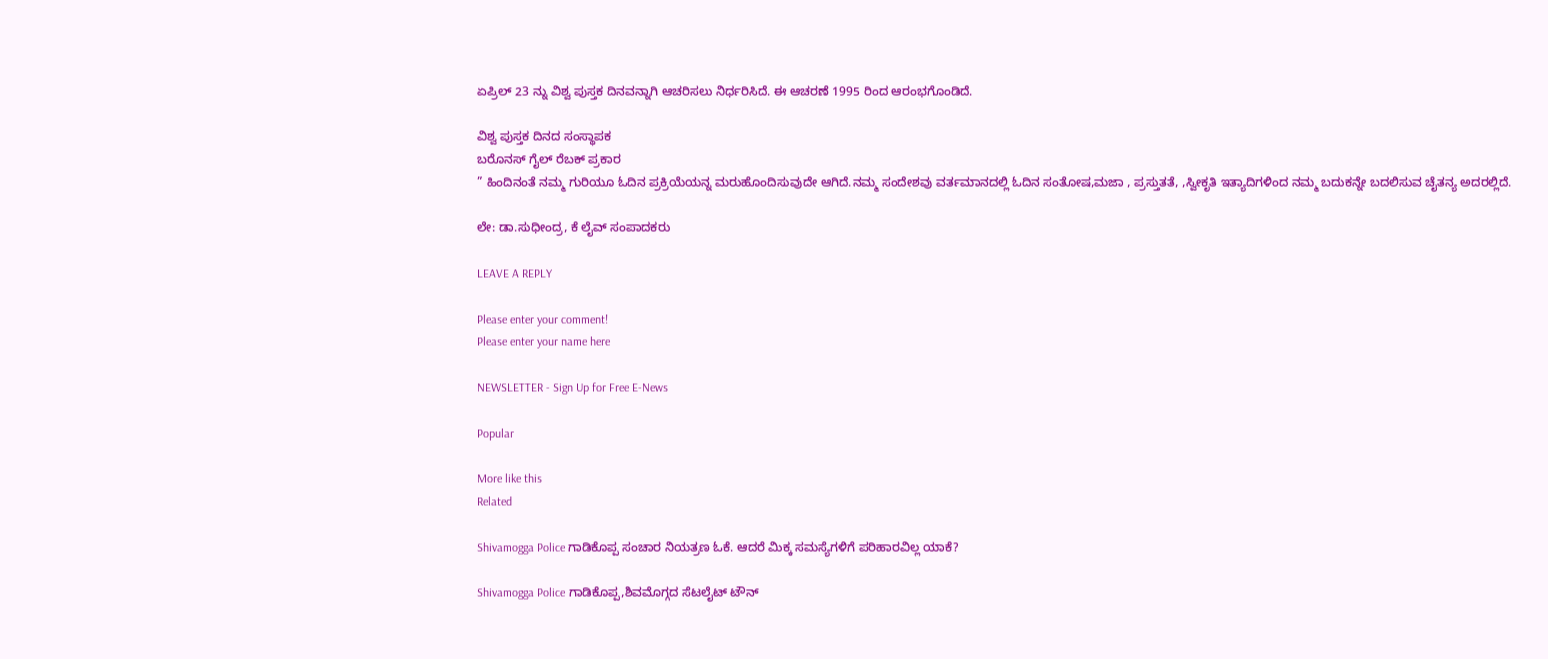ಏಪ್ರಿಲ್ 23 ನ್ನು ವಿಶ್ವ ಪುಸ್ತಕ ದಿನವನ್ನಾಗಿ ಆಚರಿಸಲು ನಿರ್ಧರಿಸಿದೆ. ಈ ಆಚರಣೆ 1995 ರಿಂದ ಆರಂಭಗೊಂಡಿದೆ.

ವಿಶ್ವ ಪುಸ್ತಕ ದಿನದ ಸಂಸ್ಥಾಪಕ
ಬರೊನಸ್ ಗೈಲ್ ರೆಬಕ್ ಪ್ರಕಾರ
” ಹಿಂದಿನಂತೆ ನಮ್ಮ ಗುರಿಯೂ ಓದಿನ ಪ್ರಕ್ರಿಯೆಯನ್ನ ಮರುಹೊಂದಿಸುವುದೇ ಆಗಿದೆ.ನಮ್ಮ ಸಂದೇಶವು ವರ್ತಮಾನದಲ್ಲಿ ಓದಿನ ಸಂತೋಷ,ಮಜಾ , ಪ್ರಸ್ತುತತೆ, ,ಸ್ವೀಕೃತಿ ಇತ್ಯಾದಿಗಳಿಂದ ನಮ್ಮ ಬದುಕನ್ನೇ ಬದಲಿಸುವ ಚೈತನ್ಯ ಅದರಲ್ಲಿದೆ.

ಲೇ: ಡಾ.ಸುಧೀಂದ್ರ, ಕೆ ಲೈವ್ ಸಂಪಾದಕರು

LEAVE A REPLY

Please enter your comment!
Please enter your name here

NEWSLETTER - Sign Up for Free E-News

Popular

More like this
Related

Shivamogga Police ಗಾಡಿಕೊಪ್ಪ ಸಂಚಾರ ನಿಯತ್ರಣ ಓಕೆ. ಆದರೆ ಮಿಕ್ಕ ಸಮಸ್ಯೆಗಳಿಗೆ ಪರಿಹಾರವಿಲ್ಲ ಯಾಕೆ?

Shivamogga Police ಗಾಡಿಕೊಪ್ಪ‌,ಶಿವಮೊಗ್ಗದ ಸೆಟಲೈಟ್ ಟೌನ್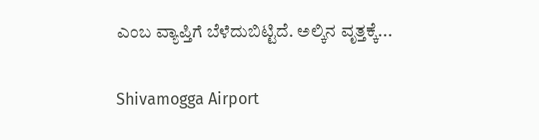ಎಂಬ ವ್ಯಾಪ್ತಿಗೆ ಬೆಳೆದುಬಿಟ್ಟಿದೆ. ಅಲ್ಕಿನ ವೃತ್ತಕ್ಕೆ...

Shivamogga Airport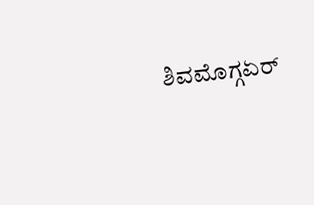ಶಿವಮೊಗ್ಗಏರ್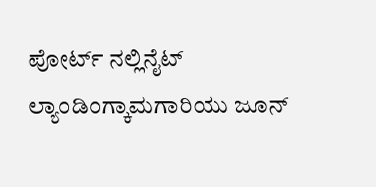ಪೋರ್ಟ್ ನಲ್ಲಿನೈಟ್ ಲ್ಯಾಂಡಿಂಗ್ಕಾಮಗಾರಿಯು ಜೂನ್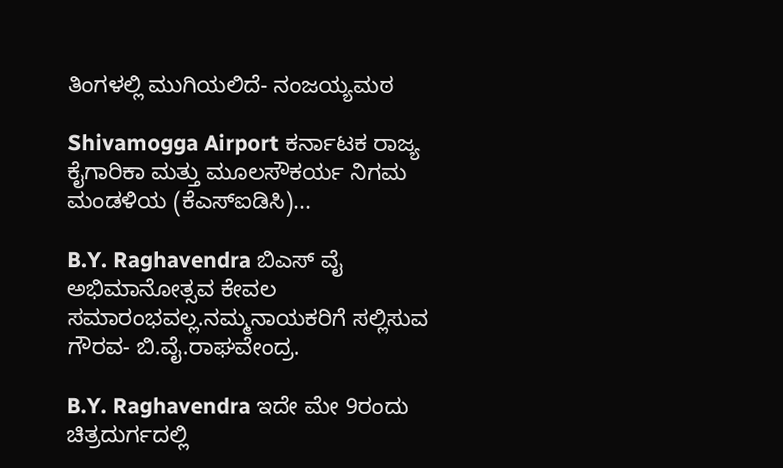ತಿಂಗಳಲ್ಲಿ ಮುಗಿಯಲಿದೆ- ನಂಜಯ್ಯ‌ಮಠ

Shivamogga Airport ಕರ್ನಾಟಕ ರಾಜ್ಯ ಕೈಗಾರಿಕಾ ಮತ್ತು ಮೂಲಸೌಕರ್ಯ ನಿಗಮ ಮಂಡಳಿಯ (ಕೆಎಸ್‌ಐಡಿಸಿ)...

B.Y. Raghavendra ಬಿಎಸ್ ವೈ ಅಭಿಮಾನೋತ್ಸವ ಕೇವಲ ಸಮಾರಂಭವಲ್ಲ.ನಮ್ಮನಾಯಕರಿಗೆ ಸಲ್ಲಿಸುವ ಗೌರವ- ಬಿ.ವೈ.ರಾಘವೇಂದ್ರ.

B.Y. Raghavendra ಇದೇ ಮೇ 9ರಂದು ಚಿತ್ರದುರ್ಗದಲ್ಲಿ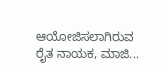ಆಯೋಜಿಸಲಾಗಿರುವ ರೈತ ನಾಯಕ, ಮಾಜಿ...